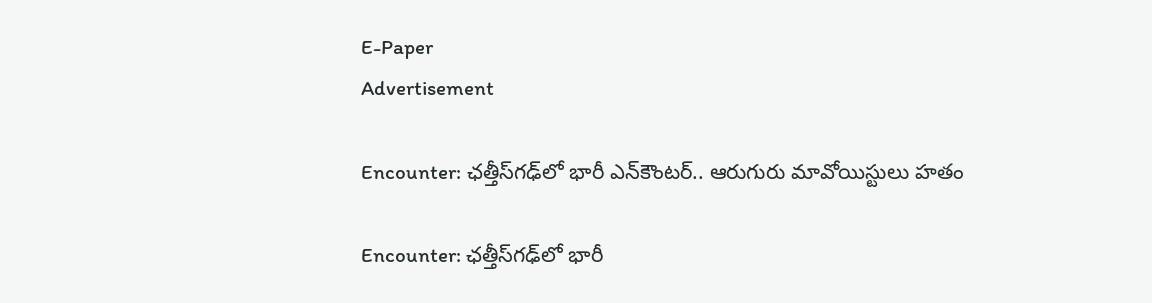E-Paper
Advertisement

Encounter: ఛత్తీస్‌గఢ్‌లో భారీ ఎన్‌కౌంటర్.. ఆరుగురు మావోయిస్టులు హతం

Encounter: ఛత్తీస్‌గఢ్‌లో భారీ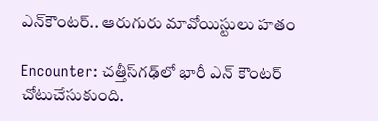ఎన్‌కౌంటర్.. ఆరుగురు మావోయిస్టులు హతం

Encounter: చత్తీస్‌గఢ్‌లో భారీ ఎన్ కౌంటర్ చోటుచేసుకుంది.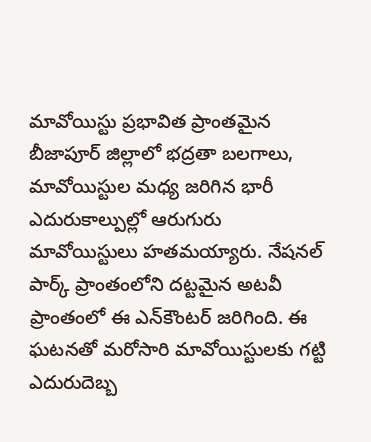మావోయిస్టు ప్రభావిత ప్రాంతమైన బీజాపూర్ జిల్లాలో భద్రతా బలగాలు, మావోయిస్టుల మధ్య జరిగిన భారీ ఎదురుకాల్పుల్లో ఆరుగురు మావోయిస్టులు హతమయ్యారు. నేషనల్ పార్క్ ప్రాంతంలోని దట్టమైన అటవీ ప్రాంతంలో ఈ ఎన్‌కౌంటర్ జరిగింది. ఈ ఘటనతో మరోసారి మావోయిస్టులకు గట్టి ఎదురుదెబ్బ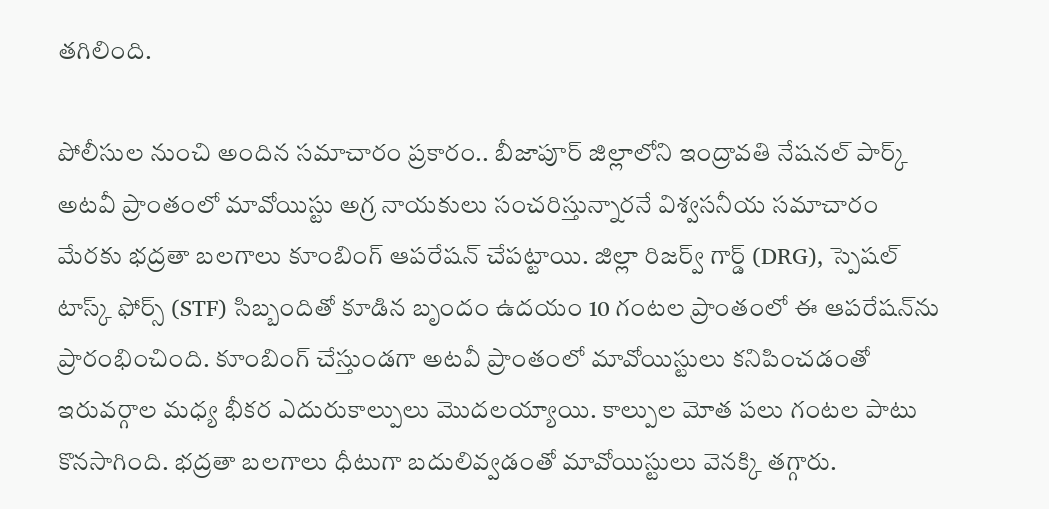తగిలింది.

పోలీసుల నుంచి అందిన సమాచారం ప్రకారం.. బీజాపూర్ జిల్లాలోని ఇంద్రావతి నేషనల్ పార్క్ అటవీ ప్రాంతంలో మావోయిస్టు అగ్ర నాయకులు సంచరిస్తున్నారనే విశ్వసనీయ సమాచారం మేరకు భద్రతా బలగాలు కూంబింగ్ ఆపరేషన్ చేపట్టాయి. జిల్లా రిజర్వ్ గార్డ్ (DRG), స్పెషల్ టాస్క్ ఫోర్స్ (STF) సిబ్బందితో కూడిన బృందం ఉదయం 10 గంటల ప్రాంతంలో ఈ ఆపరేషన్‌ను ప్రారంభించింది. కూంబింగ్ చేస్తుండగా అటవీ ప్రాంతంలో మావోయిస్టులు కనిపించడంతో ఇరువర్గాల మధ్య భీకర ఎదురుకాల్పులు మొదలయ్యాయి. కాల్పుల మోత పలు గంటల పాటు కొనసాగింది. భద్రతా బలగాలు ధీటుగా బదులివ్వడంతో మావోయిస్టులు వెనక్కి తగ్గారు.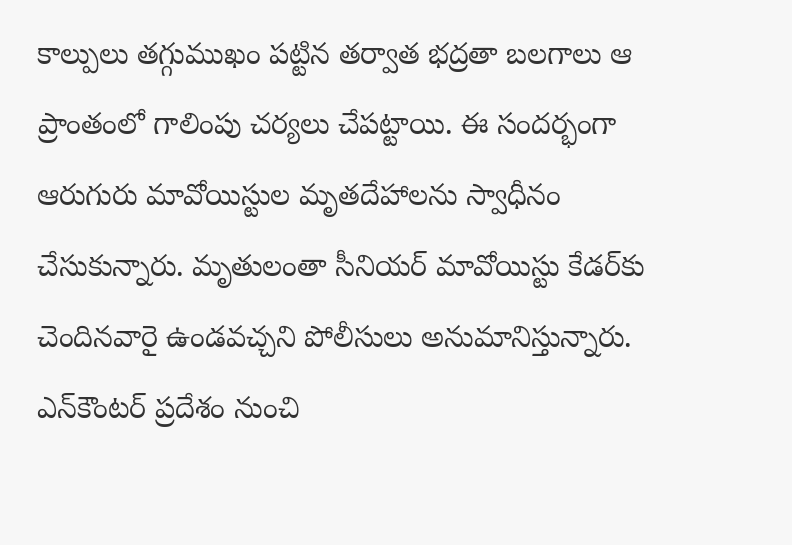కాల్పులు తగ్గుముఖం పట్టిన తర్వాత భద్రతా బలగాలు ఆ ప్రాంతంలో గాలింపు చర్యలు చేపట్టాయి. ఈ సందర్భంగా ఆరుగురు మావోయిస్టుల మృతదేహాలను స్వాధీనం చేసుకున్నారు. మృతులంతా సీనియర్ మావోయిస్టు కేడర్‌కు చెందినవారై ఉండవచ్చని పోలీసులు అనుమానిస్తున్నారు. ఎన్‌కౌంటర్ ప్రదేశం నుంచి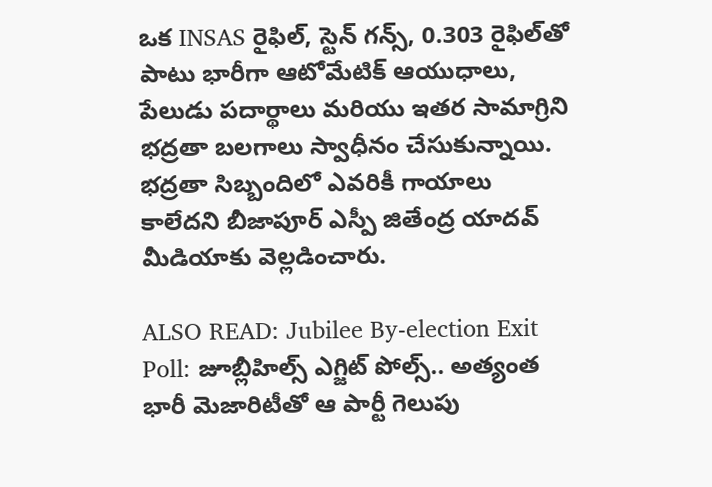ఒక INSAS రైఫిల్, స్టెన్ గన్స్, 0.303 రైఫిల్‌తో పాటు భారీగా ఆటోమేటిక్ ఆయుధాలు, పేలుడు పదార్థాలు మరియు ఇతర సామాగ్రిని భద్రతా బలగాలు స్వాధీనం చేసుకున్నాయి. భద్రతా సిబ్బందిలో ఎవరికీ గాయాలు కాలేదని బీజాపూర్ ఎస్పీ జితేంద్ర యాదవ్ మీడియాకు వెల్లడించారు.

ALSO READ: Jubilee By-election Exit Poll: జూబ్లీహిల్స్ ఎగ్జిట్ పోల్స్.. అత్యంత భారీ మెజారిటీతో ఆ పార్టీ గెలుపు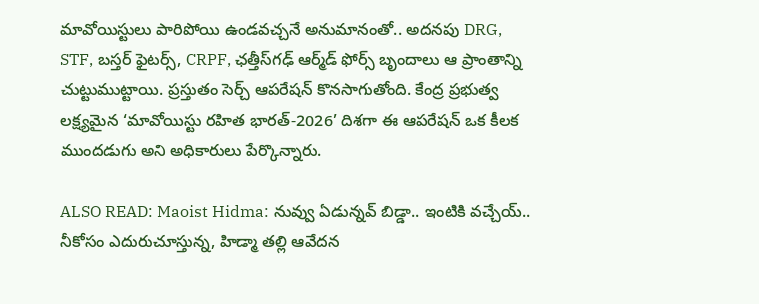మావోయిస్టులు పారిపోయి ఉండవచ్చనే అనుమానంతో.. అదనపు DRG, STF, బస్తర్ ఫైటర్స్, CRPF, ఛత్తీస్‌గఢ్ ఆర్మ్‌డ్ ఫోర్స్ బృందాలు ఆ ప్రాంతాన్ని చుట్టుముట్టాయి. ప్రస్తుతం సెర్చ్ ఆపరేషన్ కొనసాగుతోంది. కేంద్ర ప్రభుత్వ లక్ష్యమైన ‘మావోయిస్టు రహిత భారత్-2026’ దిశగా ఈ ఆపరేషన్ ఒక కీలక ముందడుగు అని అధికారులు పేర్కొన్నారు.

ALSO READ: Maoist Hidma: నువ్వు ఏడున్నవ్ బిడ్డా.. ఇంటికి వచ్చేయ్.. నీకోసం ఎదురుచూస్తున్న, హిడ్మా తల్లి ఆవేదన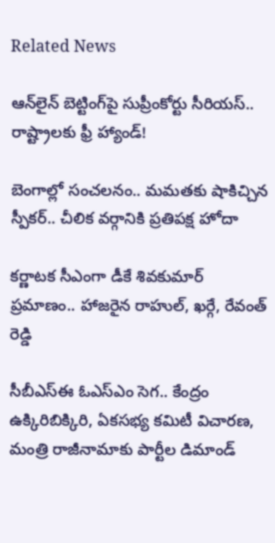Related News

ఆన్‌లైన్ బెట్టింగ్‌పై సుప్రీంకోర్టు సీరియస్.. రాష్ట్రాలకు ఫ్రీ హ్యాండ్!

బెంగాల్లో సంచలనం.. మమతకు షాకిచ్చిన స్పీకర్.. చీలిక వర్గానికి ప్రతిపక్ష హోదా

కర్ణాటక సీఎంగా డీకే శివకుమార్‌ ప్రమాణం.. హాజరైన రాహుల్, ఖర్గే, రేవంత్ రెడ్డి

సీబీఎస్ఈ ఓఎస్ఎం సెగ.. కేంద్రం ఉక్కిరిబిక్కిరి, ఏకసభ్య కమిటీ విచారణ, మంత్రి రాజీనామాకు పార్టీల డిమాండ్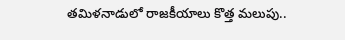తమిళనాడులో రాజకీయాలు కొత్త మలుపు..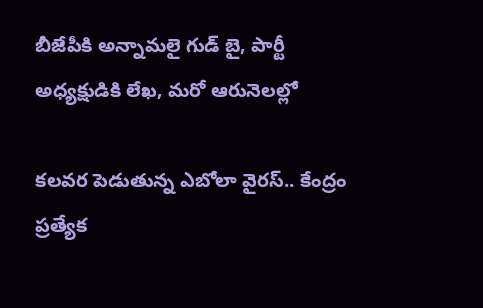బీజేపీకి అన్నామలై గుడ్ బై, పార్టీ అధ్యక్షుడికి లేఖ, మరో ఆరునెలల్లో

కలవర పెడుతున్న ఎబోలా వైరస్.. కేంద్రం ప్రత్యేక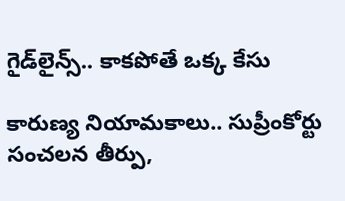గైడ్‌లైన్స్.. కాకపోతే ఒక్క కేసు

కారుణ్య నియామకాలు.. సుప్రీంకోర్టు సంచలన తీర్పు,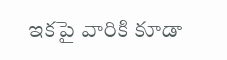ఇకపై వారికి కూడా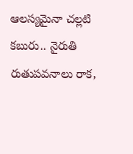ఆలస్యమైనా చల్లటి కబురు.. నైరుతి రుతుపవనాలు రాక,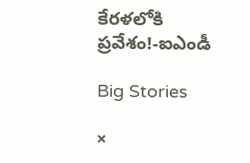కేరళలోకి ప్రవేశం!-ఐఎండీ

Big Stories

×